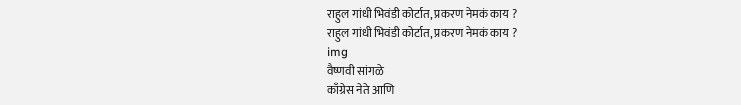राहुल गांधी भिवंडी कोर्टात, प्रकरण नेमकं काय ?
राहुल गांधी भिवंडी कोर्टात, प्रकरण नेमकं काय ?
img
वैष्णवी सांगळे
काँग्रेस नेते आणि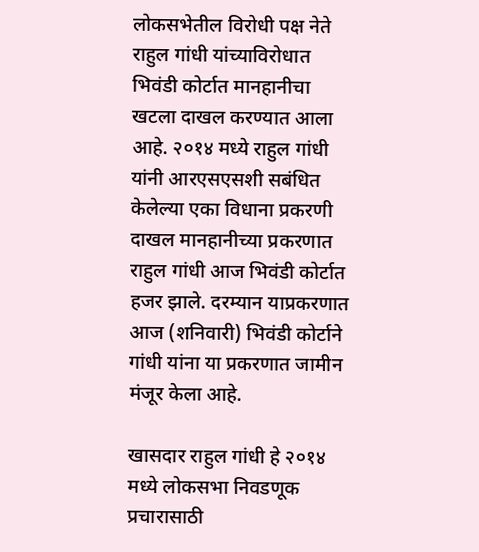लोकसभेतील विरोधी पक्ष नेते राहुल गांधी यांच्याविरोधात भिवंडी कोर्टात मानहानीचा खटला दाखल करण्यात आला आहे. २०१४ मध्ये राहुल गांधी यांनी आरएसएसशी सबंधित केलेल्या एका विधाना प्रकरणी दाखल मानहानीच्या प्रकरणात राहुल गांधी आज भिवंडी कोर्टात हजर झाले. दरम्यान याप्रकरणात आज (शनिवारी) भिवंडी कोर्टाने गांधी यांना या प्रकरणात जामीन मंजूर केला आहे.

खासदार राहुल गांधी हे २०१४ मध्ये लोकसभा निवडणूक प्रचारासाठी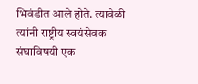भिवंडीत आले होते. त्यावेळी त्यांनी राष्ट्रीय स्वयंसेवक संघाविषयी एक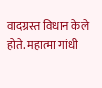वादग्रस्त विधान केले होते. महात्मा गांधी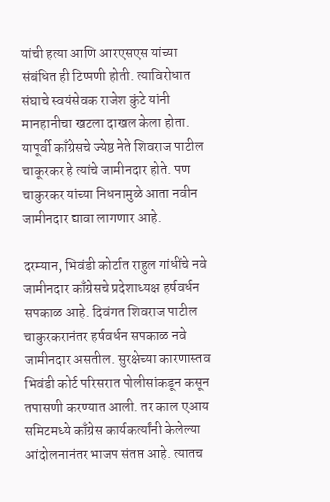यांची हत्या आणि आरएसएस यांच्या संबंधित ही टिप्पणी होती. त्याविरोधात संघाचे स्वयंसेवक राजेश कुंटे यांनी मानहानीचा खटला दाखल केला होता. यापूर्वी काँग्रेसचे ज्येष्ठ नेते शिवराज पाटील चाकूरकर हे त्यांचे जामीनदार होते. पण चाकुरकर यांच्या निधनामुळे आता नवीन जामीनदार द्यावा लागणार आहे.

दरम्यान, भिवंडी कोर्टात राहुल गांधींचे नवे जामीनदार काँग्रेसचे प्रदेशाध्यक्ष हर्षवर्धन सपकाळ आहे. दिवंगत शिवराज पाटील चाकुरकरानंतर हर्षवर्धन सपकाळ नवे जामीनदार असतील. सुरक्षेच्या कारणास्तव भिवंडी कोर्ट परिसरात पोलीसांकडून कसून तपासणी करण्यात आली. तर काल एआय समिटमध्ये काँग्रेस कार्यकर्त्यांनी केलेल्या आंदोलनानंतर भाजप संतप्त आहे. त्यातच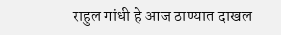राहुल गांधी हे आज ठाण्यात दाखल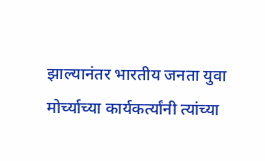झाल्यानंतर भारतीय जनता युवा मोर्च्याच्या कार्यकर्त्यांनी त्यांच्या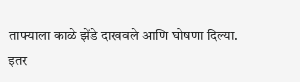ताफ्याला काळे झेंडे दाखवले आणि घोषणा दिल्या.
इतर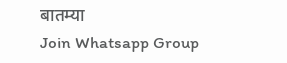बातम्या
Join Whatsapp Group